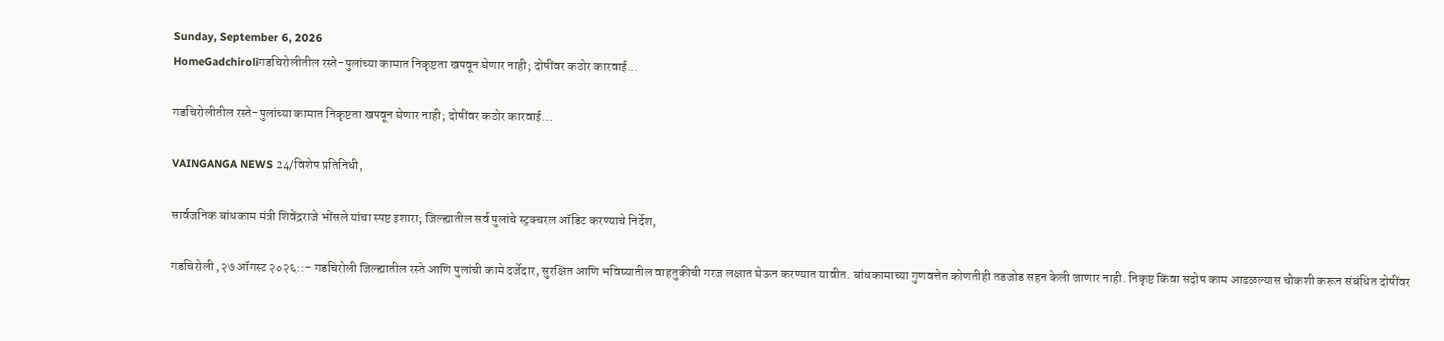Sunday, September 6, 2026
HomeGadchiroliगडचिरोलीतील रस्ते-पुलांच्या कामात निकृष्टता खपवून घेणार नाही; दोषींवर कठोर कारवाई...

गडचिरोलीतील रस्ते-पुलांच्या कामात निकृष्टता खपवून घेणार नाही; दोषींवर कठोर कारवाई…

VAINGANGA NEWS 24/विशेष प्रतिनिधी,

सार्वजनिक बांधकाम मंत्री शिवेंद्रराजे भोंसले यांचा स्पष्ट इशारा; जिल्ह्यातील सर्व पुलांचे स्ट्रक्चरल ऑडिट करण्याचे निर्देश,

गडचिरोली ,२७ ऑगस्ट २०२६::- गडचिरोली जिल्ह्यातील रस्ते आणि पुलांची कामे दर्जेदार, सुरक्षित आणि भविष्यातील वाहतुकीची गरज लक्षात घेऊन करण्यात यावीत. बांधकामाच्या गुणवत्तेत कोणतीही तडजोड सहन केली जाणार नाही. निकृष्ट किंवा सदोष काम आढळल्यास चौकशी करून संबंधित दोषींवर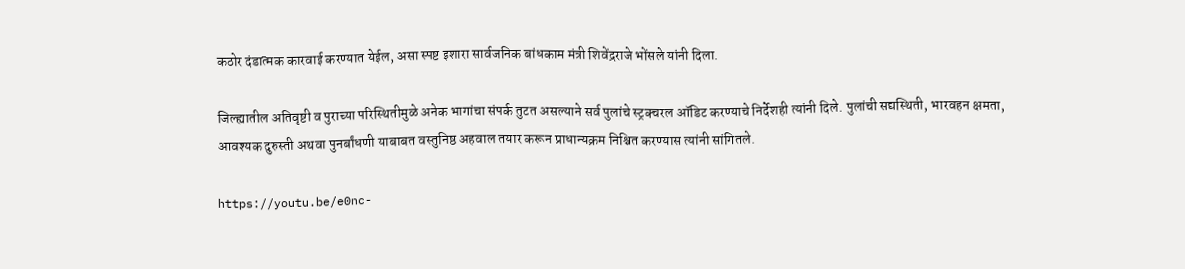कठोर दंडात्मक कारवाई करण्यात येईल, असा स्पष्ट इशारा सार्वजनिक बांधकाम मंत्री शिवेंद्रराजे भोंसले यांनी दिला.

जिल्ह्यातील अतिवृष्टी व पुराच्या परिस्थितीमुळे अनेक भागांचा संपर्क तुटत असल्याने सर्व पुलांचे स्ट्रक्चरल ऑडिट करण्याचे निर्देशही त्यांनी दिले. पुलांची सद्यस्थिती, भारवहन क्षमता, आवश्यक दुरुस्ती अथवा पुनर्बांधणी याबाबत वस्तुनिष्ठ अहवाल तयार करून प्राधान्यक्रम निश्चित करण्यास त्यांनी सांगितले.

https://youtu.be/e0nc-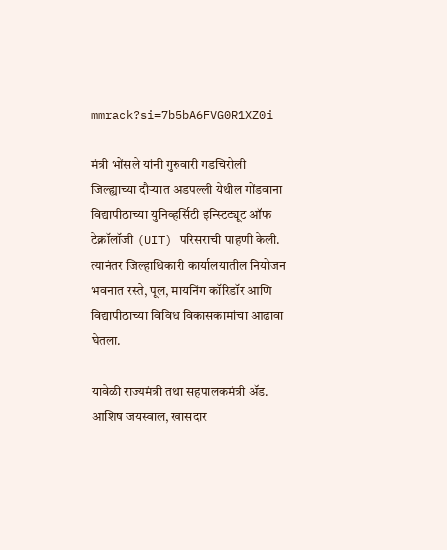mmrack?si=7b5bA6FVG0R1XZ0i

मंत्री भोंसले यांनी गुरुवारी गडचिरोली जिल्ह्याच्या दौऱ्यात अडपल्ली येथील गोंडवाना विद्यापीठाच्या युनिव्हर्सिटी इन्स्टिट्यूट ऑफ टेक्नॉलॉजी (UIT) परिसराची पाहणी केली. त्यानंतर जिल्हाधिकारी कार्यालयातील नियोजन भवनात रस्ते, पूल, मायनिंग कॉरिडॉर आणि विद्यापीठाच्या विविध विकासकामांचा आढावा घेतला.

यावेळी राज्यमंत्री तथा सहपालकमंत्री ॲड. आशिष जयस्वाल, खासदार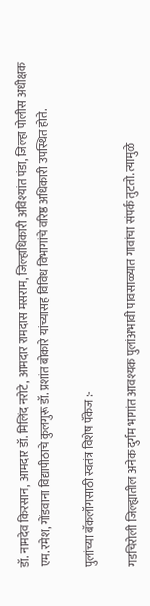डॉ. नामदेव किरसान, आमदार डॉ. मिलिंद नरोटे, आमदार रामदास मसराम, जिल्हाधिकारी अविश्यांत पंडा, जिल्हा पोलीस अधीक्षक एम. रमेश, गोंडवाना विद्यापीठाचे कुलगुरू डॉ. प्रशांत बोकारे यांच्यासह विविध विभागांचे वरिष्ठ अधिकारी उपस्थित होते.

पुलांच्या बॅकलॉगसाठी स्वतंत्र विशेष पॅकेज :-

गडचिरोली जिल्ह्यातील अनेक दुर्गम भागांत आवश्यक पुलांअभावी पावसाळ्यात गावांचा संपर्क तुटतो. त्यामुळे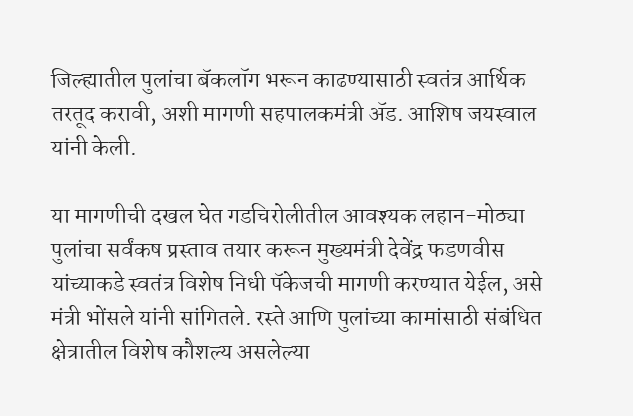जिल्ह्यातील पुलांचा बॅकलॉग भरून काढण्यासाठी स्वतंत्र आर्थिक तरतूद करावी, अशी मागणी सहपालकमंत्री ॲड. आशिष जयस्वाल यांनी केली.

या मागणीची दखल घेत गडचिरोलीतील आवश्यक लहान-मोठ्या पुलांचा सर्वंकष प्रस्ताव तयार करून मुख्यमंत्री देवेंद्र फडणवीस यांच्याकडे स्वतंत्र विशेष निधी पॅकेजची मागणी करण्यात येईल, असे मंत्री भोंसले यांनी सांगितले. रस्ते आणि पुलांच्या कामांसाठी संबंधित क्षेत्रातील विशेष कौशल्य असलेल्या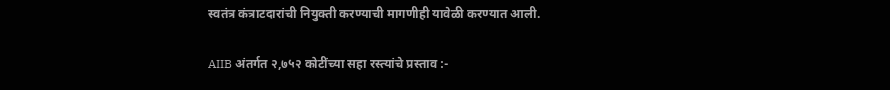स्वतंत्र कंत्राटदारांची नियुक्ती करण्याची मागणीही यावेळी करण्यात आली.

AIIB अंतर्गत २,७५२ कोटींच्या सहा रस्त्यांचे प्रस्ताव :-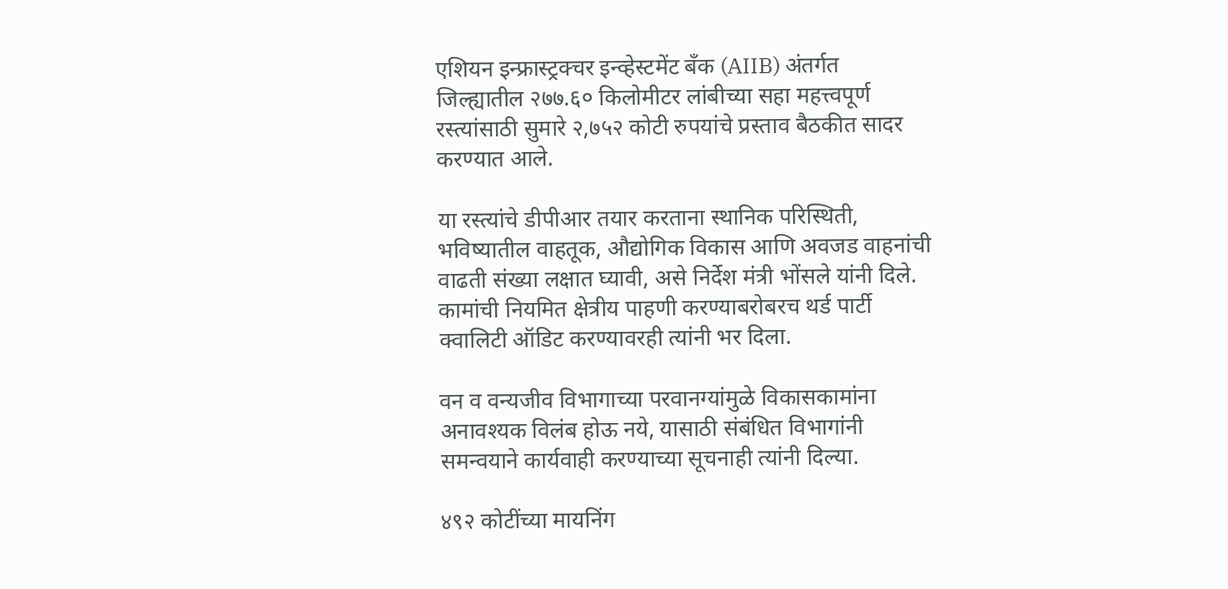एशियन इन्फ्रास्ट्रक्चर इन्व्हेस्टमेंट बँक (AIIB) अंतर्गत जिल्ह्यातील २७७.६० किलोमीटर लांबीच्या सहा महत्त्वपूर्ण रस्त्यांसाठी सुमारे २,७५२ कोटी रुपयांचे प्रस्ताव बैठकीत सादर करण्यात आले.

या रस्त्यांचे डीपीआर तयार करताना स्थानिक परिस्थिती, भविष्यातील वाहतूक, औद्योगिक विकास आणि अवजड वाहनांची वाढती संख्या लक्षात घ्यावी, असे निर्देश मंत्री भोंसले यांनी दिले. कामांची नियमित क्षेत्रीय पाहणी करण्याबरोबरच थर्ड पार्टी क्वालिटी ऑडिट करण्यावरही त्यांनी भर दिला.

वन व वन्यजीव विभागाच्या परवानग्यांमुळे विकासकामांना अनावश्यक विलंब होऊ नये, यासाठी संबंधित विभागांनी समन्वयाने कार्यवाही करण्याच्या सूचनाही त्यांनी दिल्या.

४९२ कोटींच्या मायनिंग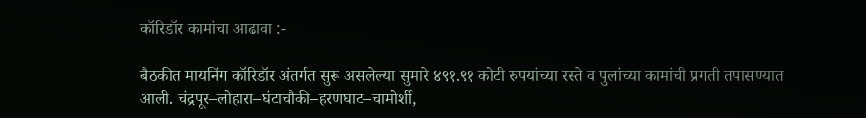कॉरिडॉर कामांचा आढावा :-

बैठकीत मायनिंग कॉरिडॉर अंतर्गत सुरू असलेल्या सुमारे ४९१.९१ कोटी रुपयांच्या रस्ते व पुलांच्या कामांची प्रगती तपासण्यात आली. चंद्रपूर–लोहारा–घंटाचौकी–हरणघाट–चामोर्शी,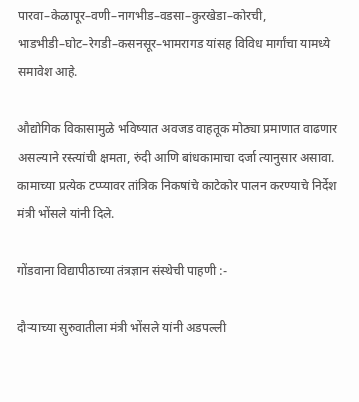पारवा–केळापूर–वणी–नागभीड–वडसा–कुरखेडा–कोरची, भाडभीडी–घोट–रेगडी–कसनसूर–भामरागड यांसह विविध मार्गांचा यामध्ये समावेश आहे.

औद्योगिक विकासामुळे भविष्यात अवजड वाहतूक मोठ्या प्रमाणात वाढणार असल्याने रस्त्यांची क्षमता, रुंदी आणि बांधकामाचा दर्जा त्यानुसार असावा. कामाच्या प्रत्येक टप्प्यावर तांत्रिक निकषांचे काटेकोर पालन करण्याचे निर्देश मंत्री भोंसले यांनी दिले.

गोंडवाना विद्यापीठाच्या तंत्रज्ञान संस्थेची पाहणी :-

दौऱ्याच्या सुरुवातीला मंत्री भोंसले यांनी अडपल्ली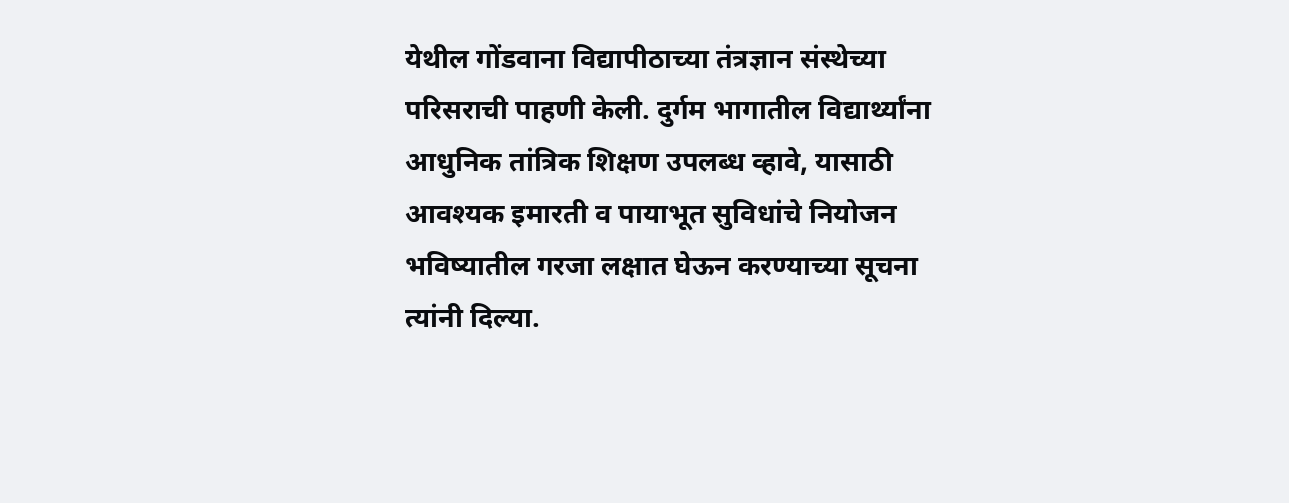येथील गोंडवाना विद्यापीठाच्या तंत्रज्ञान संस्थेच्या परिसराची पाहणी केली. दुर्गम भागातील विद्यार्थ्यांना आधुनिक तांत्रिक शिक्षण उपलब्ध व्हावे, यासाठी आवश्यक इमारती व पायाभूत सुविधांचे नियोजन भविष्यातील गरजा लक्षात घेऊन करण्याच्या सूचना त्यांनी दिल्या.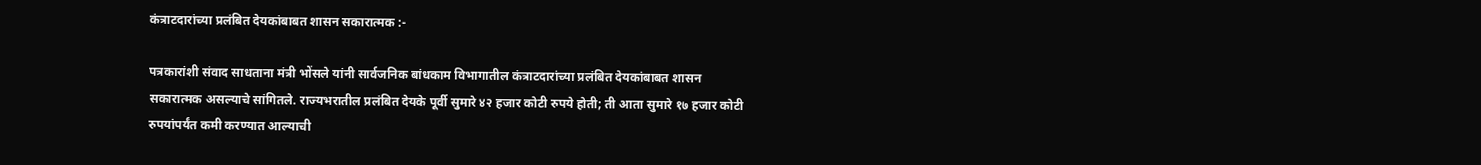कंत्राटदारांच्या प्रलंबित देयकांबाबत शासन सकारात्मक :-

पत्रकारांशी संवाद साधताना मंत्री भोंसले यांनी सार्वजनिक बांधकाम विभागातील कंत्राटदारांच्या प्रलंबित देयकांबाबत शासन सकारात्मक असल्याचे सांगितले. राज्यभरातील प्रलंबित देयके पूर्वी सुमारे ४२ हजार कोटी रुपये होती; ती आता सुमारे १७ हजार कोटी रुपयांपर्यंत कमी करण्यात आल्याची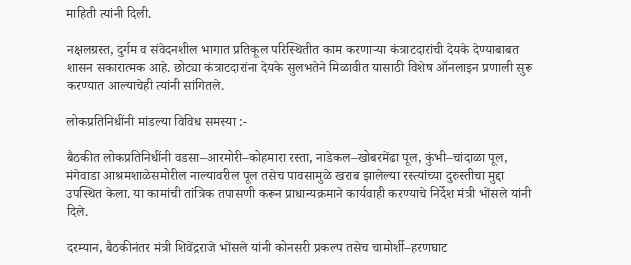माहिती त्यांनी दिली.

नक्षलग्रस्त, दुर्गम व संवेदनशील भागात प्रतिकूल परिस्थितीत काम करणाऱ्या कंत्राटदारांची देयके देण्याबाबत शासन सकारात्मक आहे. छोट्या कंत्राटदारांना देयके सुलभतेने मिळावीत यासाठी विशेष ऑनलाइन प्रणाली सुरू करण्यात आल्याचेही त्यांनी सांगितले.

लोकप्रतिनिधींनी मांडल्या विविध समस्या :-

बैठकीत लोकप्रतिनिधींनी वडसा–आरमोरी–कोहमारा रस्ता, नाडेकल–खोबरमेंढा पूल, कुंभी–चांदाळा पूल, मंगेवाडा आश्रमशाळेसमोरील नाल्यावरील पूल तसेच पावसामुळे खराब झालेल्या रस्त्यांच्या दुरुस्तीचा मुद्दा उपस्थित केला. या कामांची तांत्रिक तपासणी करून प्राधान्यक्रमाने कार्यवाही करण्याचे निर्देश मंत्री भोंसले यांनी दिले.

दरम्यान, बैठकीनंतर मंत्री शिवेंद्रराजे भोंसले यांनी कोनसरी प्रकल्प तसेच चामोर्शी–हरणघाट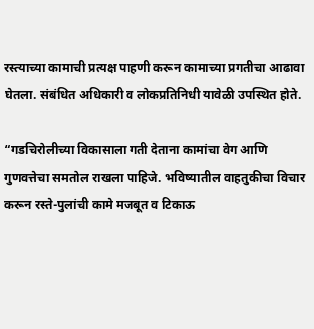रस्त्याच्या कामाची प्रत्यक्ष पाहणी करून कामाच्या प्रगतीचा आढावा घेतला. संबंधित अधिकारी व लोकप्रतिनिधी यावेळी उपस्थित होते.

“गडचिरोलीच्या विकासाला गती देताना कामांचा वेग आणि गुणवत्तेचा समतोल राखला पाहिजे. भविष्यातील वाहतुकीचा विचार करून रस्ते-पुलांची कामे मजबूत व टिकाऊ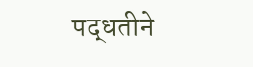पद्धतीने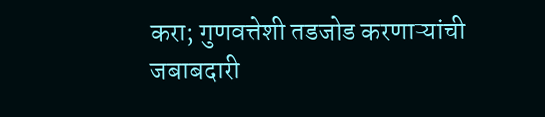करा; गुणवत्तेशी तडजोड करणाऱ्यांची जबाबदारी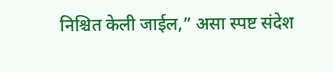निश्चित केली जाईल,” असा स्पष्ट संदेश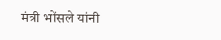मंत्री भोंसले यांनी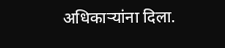अधिकाऱ्यांना दिला.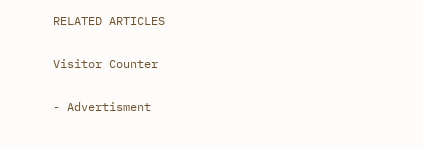RELATED ARTICLES

Visitor Counter

- Advertisment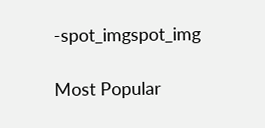-spot_imgspot_img

Most Popular